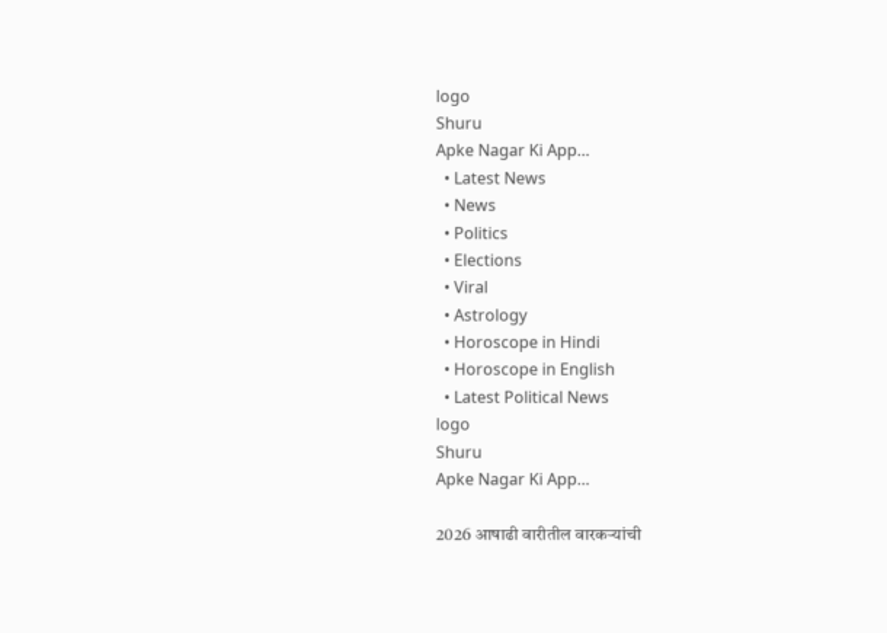logo
Shuru
Apke Nagar Ki App…
  • Latest News
  • News
  • Politics
  • Elections
  • Viral
  • Astrology
  • Horoscope in Hindi
  • Horoscope in English
  • Latest Political News
logo
Shuru
Apke Nagar Ki App…

2026 आषाढी वारीतील वारकऱ्यांची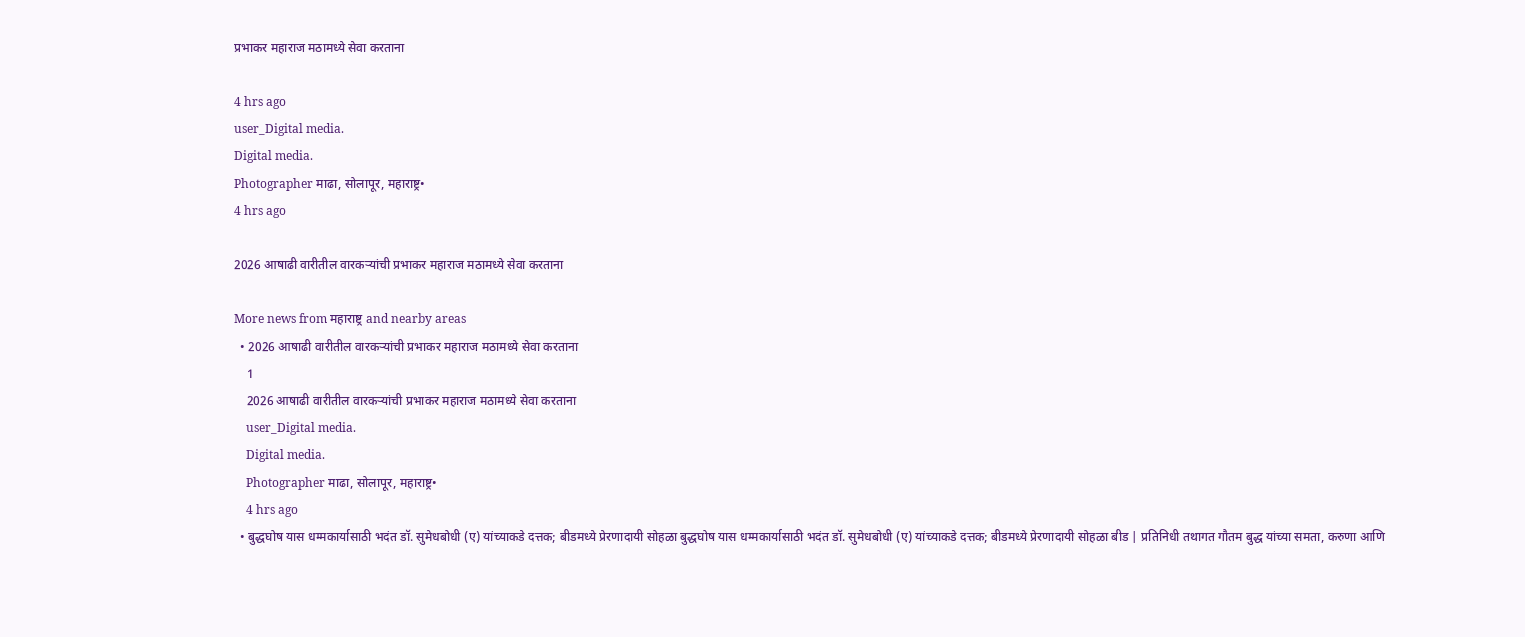प्रभाकर महाराज मठामध्ये सेवा करताना

4 hrs ago
user_Digital media.
Digital media.
Photographer माढा, सोलापूर, महाराष्ट्र•
4 hrs ago

2026 आषाढी वारीतील वारकऱ्यांची प्रभाकर महाराज मठामध्ये सेवा करताना

More news from महाराष्ट्र and nearby areas
  • 2026 आषाढी वारीतील वारकऱ्यांची प्रभाकर महाराज मठामध्ये सेवा करताना
    1
    2026 आषाढी वारीतील वारकऱ्यांची प्रभाकर महाराज मठामध्ये सेवा करताना
    user_Digital media.
    Digital media.
    Photographer माढा, सोलापूर, महाराष्ट्र•
    4 hrs ago
  • बुद्धघोष यास धम्मकार्यासाठी भदंत डॉ. सुमेधबोधी (ए) यांच्याकडे दत्तक; बीडमध्ये प्रेरणादायी सोहळा बुद्धघोष यास धम्मकार्यासाठी भदंत डॉ. सुमेधबोधी (ए) यांच्याकडे दत्तक; बीडमध्ये प्रेरणादायी सोहळा बीड | प्रतिनिधी तथागत गौतम बुद्ध यांच्या समता, करुणा आणि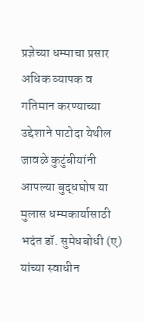प्रज्ञेच्या धम्माचा प्रसार अधिक व्यापक व गतिमान करण्याच्या उद्देशाने पाटोदा येथील जावळे कुटुंबीयांनी आपल्या बुद्धघोष या मुलास धम्मकार्यासाठी भदंत डॉ. सुमेधबोधी (ए) यांच्या स्वाधीन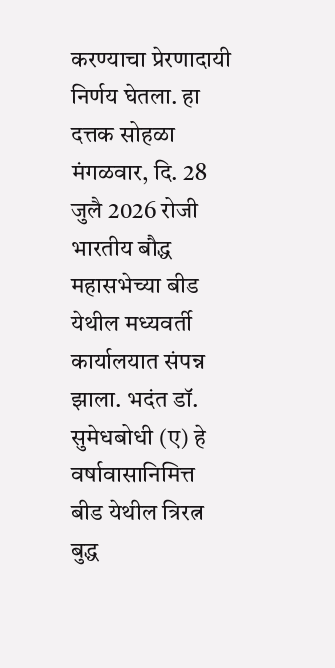करण्याचा प्रेरणादायी निर्णय घेतला. हा दत्तक सोहळा मंगळवार, दि. 28 जुलै 2026 रोजी भारतीय बौद्ध महासभेच्या बीड येथील मध्यवर्ती कार्यालयात संपन्न झाला. भदंत डॉ. सुमेधबोधी (ए) हे वर्षावासानिमित्त बीड येथील त्रिरत्न बुद्ध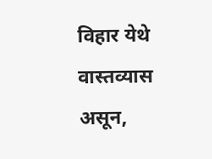विहार येथे वास्तव्यास असून,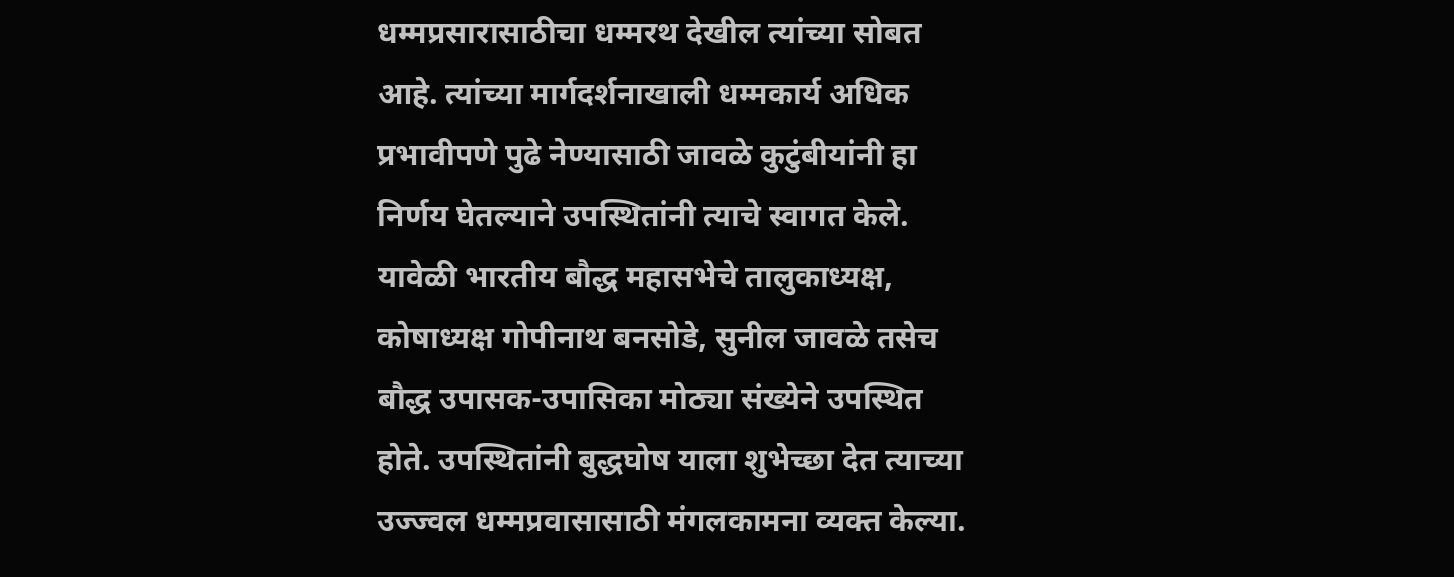धम्मप्रसारासाठीचा धम्मरथ देखील त्यांच्या सोबत आहे. त्यांच्या मार्गदर्शनाखाली धम्मकार्य अधिक प्रभावीपणे पुढे नेण्यासाठी जावळे कुटुंबीयांनी हा निर्णय घेतल्याने उपस्थितांनी त्याचे स्वागत केले. यावेळी भारतीय बौद्ध महासभेचे तालुकाध्यक्ष, कोषाध्यक्ष गोपीनाथ बनसोडे, सुनील जावळे तसेच बौद्ध उपासक-उपासिका मोठ्या संख्येने उपस्थित होते. उपस्थितांनी बुद्धघोष याला शुभेच्छा देत त्याच्या उज्ज्वल धम्मप्रवासासाठी मंगलकामना व्यक्त केल्या.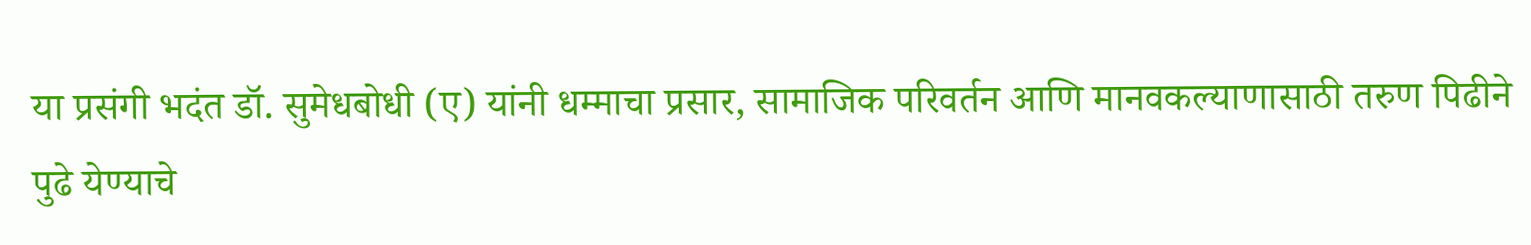या प्रसंगी भदंत डॉ. सुमेधबोधी (ए) यांनी धम्माचा प्रसार, सामाजिक परिवर्तन आणि मानवकल्याणासाठी तरुण पिढीने पुढे येण्याचे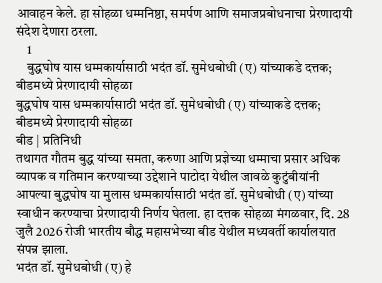आवाहन केले. हा सोहळा धम्मनिष्ठा, समर्पण आणि समाजप्रबोधनाचा प्रेरणादायी संदेश देणारा ठरला.
    1
    बुद्धघोष यास धम्मकार्यासाठी भदंत डॉ. सुमेधबोधी (ए) यांच्याकडे दत्तक; बीडमध्ये प्रेरणादायी सोहळा
बुद्धघोष यास धम्मकार्यासाठी भदंत डॉ. सुमेधबोधी (ए) यांच्याकडे दत्तक; बीडमध्ये प्रेरणादायी सोहळा
बीड | प्रतिनिधी
तथागत गौतम बुद्ध यांच्या समता, करुणा आणि प्रज्ञेच्या धम्माचा प्रसार अधिक व्यापक व गतिमान करण्याच्या उद्देशाने पाटोदा येथील जावळे कुटुंबीयांनी आपल्या बुद्धघोष या मुलास धम्मकार्यासाठी भदंत डॉ. सुमेधबोधी (ए) यांच्या स्वाधीन करण्याचा प्रेरणादायी निर्णय घेतला. हा दत्तक सोहळा मंगळवार, दि. 28 जुलै 2026 रोजी भारतीय बौद्ध महासभेच्या बीड येथील मध्यवर्ती कार्यालयात संपन्न झाला.
भदंत डॉ. सुमेधबोधी (ए) हे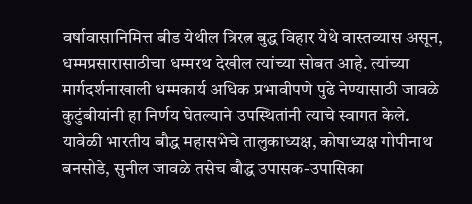वर्षावासानिमित्त बीड येथील त्रिरत्न बुद्ध विहार येथे वास्तव्यास असून, धम्मप्रसारासाठीचा धम्मरथ देखील त्यांच्या सोबत आहे. त्यांच्या मार्गदर्शनाखाली धम्मकार्य अधिक प्रभावीपणे पुढे नेण्यासाठी जावळे कुटुंबीयांनी हा निर्णय घेतल्याने उपस्थितांनी त्याचे स्वागत केले.
यावेळी भारतीय बौद्ध महासभेचे तालुकाध्यक्ष, कोषाध्यक्ष गोपीनाथ बनसोडे, सुनील जावळे तसेच बौद्ध उपासक-उपासिका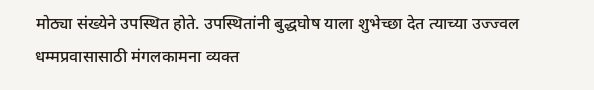मोठ्या संख्येने उपस्थित होते. उपस्थितांनी बुद्धघोष याला शुभेच्छा देत त्याच्या उज्ज्वल धम्मप्रवासासाठी मंगलकामना व्यक्त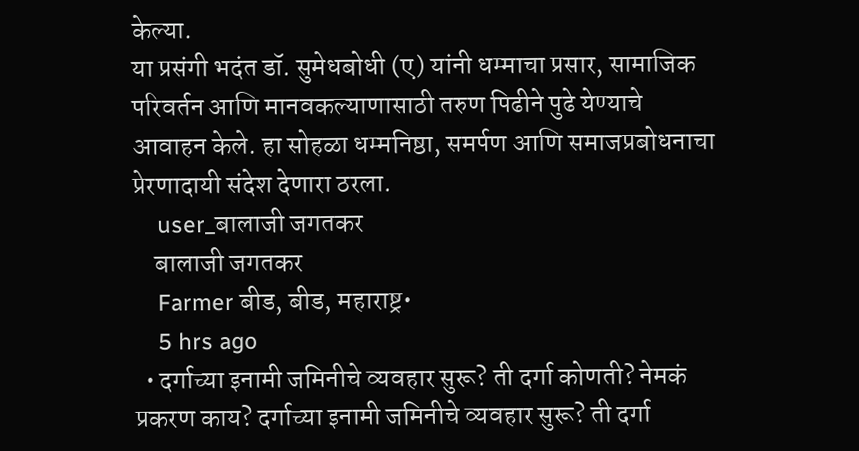केल्या.
या प्रसंगी भदंत डॉ. सुमेधबोधी (ए) यांनी धम्माचा प्रसार, सामाजिक परिवर्तन आणि मानवकल्याणासाठी तरुण पिढीने पुढे येण्याचे आवाहन केले. हा सोहळा धम्मनिष्ठा, समर्पण आणि समाजप्रबोधनाचा प्रेरणादायी संदेश देणारा ठरला.
    user_बालाजी जगतकर
    बालाजी जगतकर
    Farmer बीड, बीड, महाराष्ट्र•
    5 hrs ago
  • दर्गाच्या इनामी जमिनीचे व्यवहार सुरू? ती दर्गा कोणती? नेमकं प्रकरण काय? दर्गाच्या इनामी जमिनीचे व्यवहार सुरू? ती दर्गा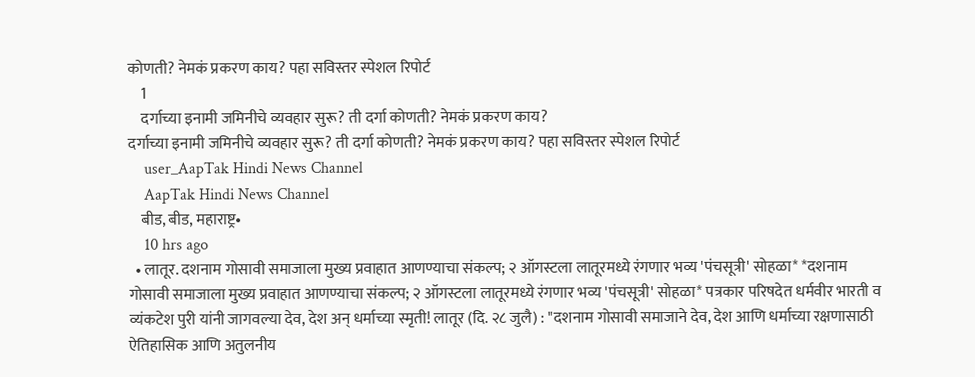कोणती? नेमकं प्रकरण काय? पहा सविस्तर स्पेशल रिपोर्ट
    1
    दर्गाच्या इनामी जमिनीचे व्यवहार सुरू? ती दर्गा कोणती? नेमकं प्रकरण काय?
दर्गाच्या इनामी जमिनीचे व्यवहार सुरू? ती दर्गा कोणती? नेमकं प्रकरण काय? पहा सविस्तर स्पेशल रिपोर्ट
    user_AapTak Hindi News Channel
    AapTak Hindi News Channel
    बीड, बीड, महाराष्ट्र•
    10 hrs ago
  • लातूर. दशनाम गोसावी समाजाला मुख्य प्रवाहात आणण्याचा संकल्प; २ ऑगस्टला लातूरमध्ये रंगणार भव्य 'पंचसूत्री' सोहळा* *दशनाम गोसावी समाजाला मुख्य प्रवाहात आणण्याचा संकल्प; २ ऑगस्टला लातूरमध्ये रंगणार भव्य 'पंचसूत्री' सोहळा* पत्रकार परिषदेत धर्मवीर भारती व व्यंकटेश पुरी यांनी जागवल्या देव, देश अन् धर्माच्या स्मृती! लातूर (दि. २८ जुलै) : "दशनाम गोसावी समाजाने देव, देश आणि धर्माच्या रक्षणासाठी ऐतिहासिक आणि अतुलनीय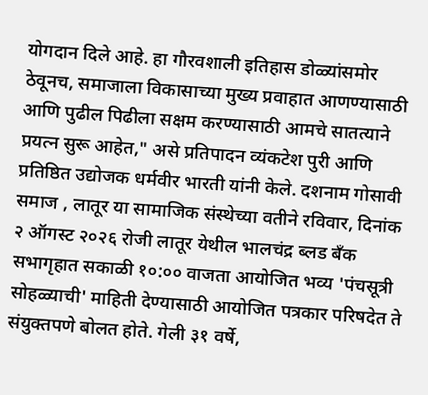योगदान दिले आहे. हा गौरवशाली इतिहास डोळ्यांसमोर ठेवूनच, समाजाला विकासाच्या मुख्य प्रवाहात आणण्यासाठी आणि पुढील पिढीला सक्षम करण्यासाठी आमचे सातत्याने प्रयत्न सुरू आहेत," असे प्रतिपादन व्यंकटेश पुरी आणि प्रतिष्ठित उद्योजक धर्मवीर भारती यांनी केले. दशनाम गोसावी समाज , लातूर या सामाजिक संस्थेच्या वतीने रविवार, दिनांक २ ऑगस्ट २०२६ रोजी लातूर येथील भालचंद्र ब्लड बँक सभागृहात सकाळी १०:०० वाजता आयोजित भव्य 'पंचसूत्री सोहळ्याची' माहिती देण्यासाठी आयोजित पत्रकार परिषदेत ते संयुक्तपणे बोलत होते. गेली ३१ वर्षे,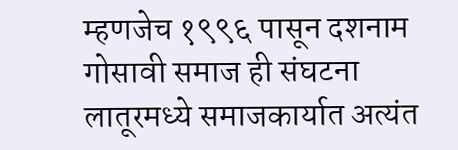म्हणजेच १९९६ पासून दशनाम गोसावी समाज ही संघटना लातूरमध्ये समाजकार्यात अत्यंत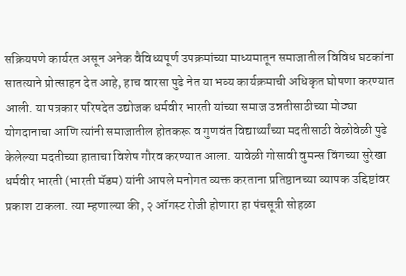सक्रियपणे कार्यरत असून अनेक वैविध्यपूर्ण उपक्रमांच्या माध्यमातून समाजातील विविध घटकांना सातत्याने प्रोत्साहन देत आहे, हाच वारसा पुढे नेत या भव्य कार्यक्रमाची अधिकृत घोषणा करण्यात आली. या पत्रकार परिषदेत उद्योजक धर्मवीर भारती यांच्या समाज उन्नतीसाठीच्या मोठ्या योगदानाचा आणि त्यांनी समाजातील होतकरू व गुणवंत विद्यार्थ्यांच्या मदतीसाठी वेळोवेळी पुढे केलेल्या मदतीच्या हाताचा विशेष गौरव करण्यात आला. यावेळी गोसावी वुमन्स विंगच्या सुरेखा धर्मवीर भारती (भारती मॅडम) यांनी आपले मनोगत व्यक्त करताना प्रतिष्ठानच्या व्यापक उद्दिष्टांवर प्रकाश टाकला. त्या म्हणाल्या की, २ ऑगस्ट रोजी होणारा हा पंचसूत्री सोहळा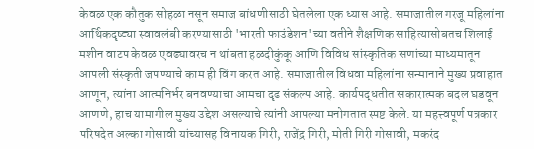केवळ एक कौतुक सोहळा नसून समाज बांधणीसाठी घेतलेला एक ध्यास आहे. समाजातील गरजू महिलांना आर्थिकदृष्ट्या स्वावलंबी करण्यासाठी 'भारती फाउंडेशन'च्या वतीने शैक्षणिक साहित्यासोबतच शिलाई मशीन वाटप केवळ एवढ्यावरच न थांबता हळदीकुंकू आणि विविध सांस्कृतिक सणांच्या माध्यमातून आपली संस्कृती जपण्याचे काम ही विंग करत आहे. समाजातील विधवा महिलांना सन्मानाने मुख्य प्रवाहात आणून, त्यांना आत्मनिर्भर बनवण्याचा आमचा दृढ संकल्प आहे. कार्यपद्धतीत सकारात्मक बदल घडवून आणणे, हाच यामागील मुख्य उद्देश असल्याचे त्यांनी आपल्या मनोगतात स्पष्ट केले. या महत्त्वपूर्ण पत्रकार परिषदेत अल्का गोसावी यांच्यासह विनायक गिरी, राजेंद्र गिरी, मोती गिरी गोसावी, मकरंद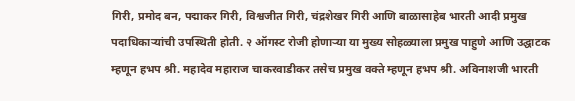गिरी, प्रमोद बन, पद्माकर गिरी, विश्वजीत गिरी, चंद्रशेखर गिरी आणि बाळासाहेब भारती आदी प्रमुख पदाधिकाऱ्यांची उपस्थिती होती. २ ऑगस्ट रोजी होणाऱ्या या मुख्य सोहळ्याला प्रमुख पाहुणे आणि उद्घाटक म्हणून हभप श्री. महादेव महाराज चाकरवाडीकर तसेच प्रमुख वक्ते म्हणून हभप श्री. अविनाशजी भारती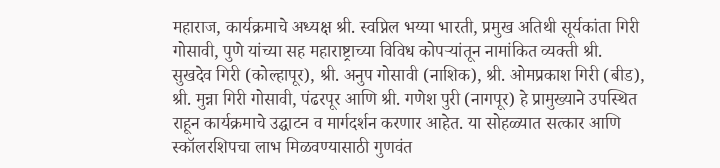महाराज, कार्यक्रमाचे अध्यक्ष श्री. स्वप्निल भय्या भारती, प्रमुख अतिथी सूर्यकांता गिरी गोसावी, पुणे यांच्या सह महाराष्ट्राच्या विविध कोपऱ्यांतून नामांकित व्यक्ती श्री. सुखदेव गिरी (कोल्हापूर), श्री. अनुप गोसावी (नाशिक), श्री. ओमप्रकाश गिरी (बीड), श्री. मुन्ना गिरी गोसावी, पंढरपूर आणि श्री. गणेश पुरी (नागपूर) हे प्रामुख्याने उपस्थित राहून कार्यक्रमाचे उद्घाटन व मार्गदर्शन करणार आहेत. या सोहळ्यात सत्कार आणि स्कॉलरशिपचा लाभ मिळवण्यासाठी गुणवंत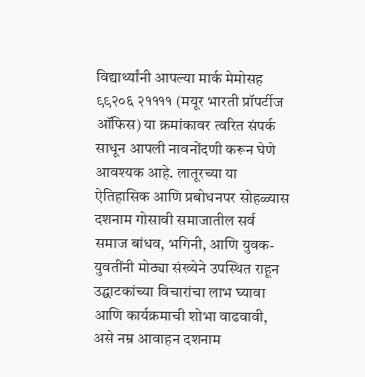विद्यार्थ्यांनी आपल्या मार्क मेमोसह ९९२०६ २११११ (मयूर भारती प्रॉपर्टीज ऑफिस) या क्रमांकावर त्वरित संपर्क साधून आपली नावनोंदणी करून घेणे आवश्यक आहे. लातूरच्या या ऐतिहासिक आणि प्रबोधनपर सोहळ्यास दशनाम गोसावी समाजातील सर्व समाज बांधव, भगिनी, आणि युवक-युवतींनी मोठ्या संख्येने उपस्थित राहून उद्घाटकांच्या विचारांचा लाभ घ्यावा आणि कार्यक्रमाची शोभा वाढवावी, असे नम्र आवाहन दशनाम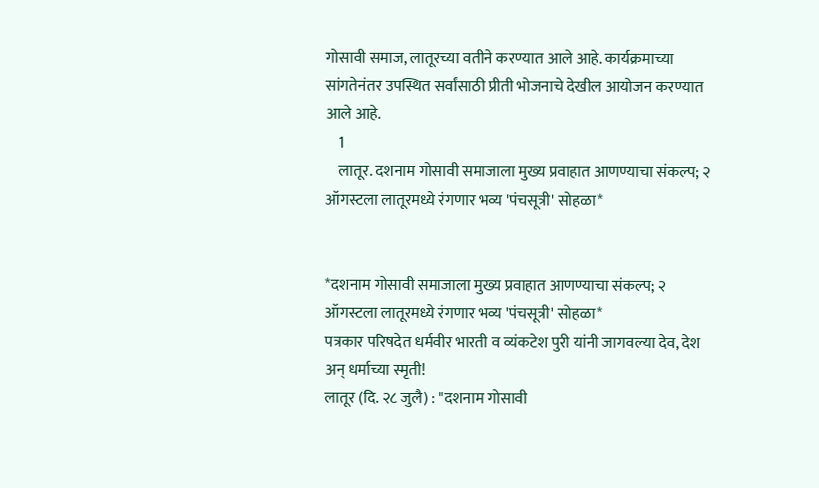गोसावी समाज, लातूरच्या वतीने करण्यात आले आहे. कार्यक्रमाच्या सांगतेनंतर उपस्थित सर्वांसाठी प्रीती भोजनाचे देखील आयोजन करण्यात आले आहे.
    1
    लातूर. दशनाम गोसावी समाजाला मुख्य प्रवाहात आणण्याचा संकल्प; २ ऑगस्टला लातूरमध्ये रंगणार भव्य 'पंचसूत्री' सोहळा*


*दशनाम गोसावी समाजाला मुख्य प्रवाहात आणण्याचा संकल्प; २ ऑगस्टला लातूरमध्ये रंगणार भव्य 'पंचसूत्री' सोहळा*
पत्रकार परिषदेत धर्मवीर भारती व व्यंकटेश पुरी यांनी जागवल्या देव, देश अन् धर्माच्या स्मृती!
लातूर (दि. २८ जुलै) : "दशनाम गोसावी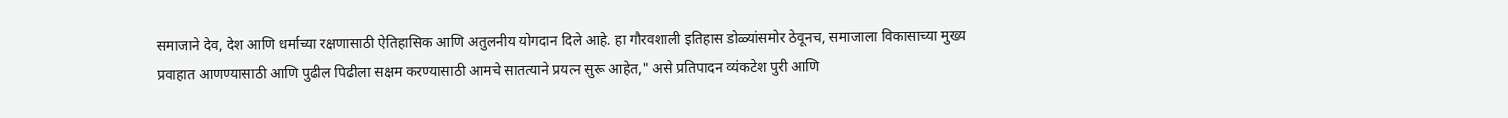समाजाने देव, देश आणि धर्माच्या रक्षणासाठी ऐतिहासिक आणि अतुलनीय योगदान दिले आहे. हा गौरवशाली इतिहास डोळ्यांसमोर ठेवूनच, समाजाला विकासाच्या मुख्य प्रवाहात आणण्यासाठी आणि पुढील पिढीला सक्षम करण्यासाठी आमचे सातत्याने प्रयत्न सुरू आहेत," असे प्रतिपादन व्यंकटेश पुरी आणि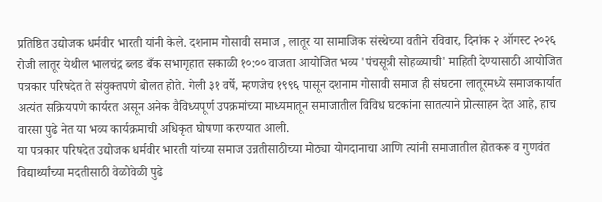प्रतिष्ठित उद्योजक धर्मवीर भारती यांनी केले. दशनाम गोसावी समाज , लातूर या सामाजिक संस्थेच्या वतीने रविवार, दिनांक २ ऑगस्ट २०२६ रोजी लातूर येथील भालचंद्र ब्लड बँक सभागृहात सकाळी १०:०० वाजता आयोजित भव्य 'पंचसूत्री सोहळ्याची' माहिती देण्यासाठी आयोजित पत्रकार परिषदेत ते संयुक्तपणे बोलत होते. गेली ३१ वर्षे, म्हणजेच १९९६ पासून दशनाम गोसावी समाज ही संघटना लातूरमध्ये समाजकार्यात अत्यंत सक्रियपणे कार्यरत असून अनेक वैविध्यपूर्ण उपक्रमांच्या माध्यमातून समाजातील विविध घटकांना सातत्याने प्रोत्साहन देत आहे, हाच वारसा पुढे नेत या भव्य कार्यक्रमाची अधिकृत घोषणा करण्यात आली.
या पत्रकार परिषदेत उद्योजक धर्मवीर भारती यांच्या समाज उन्नतीसाठीच्या मोठ्या योगदानाचा आणि त्यांनी समाजातील होतकरू व गुणवंत विद्यार्थ्यांच्या मदतीसाठी वेळोवेळी पुढे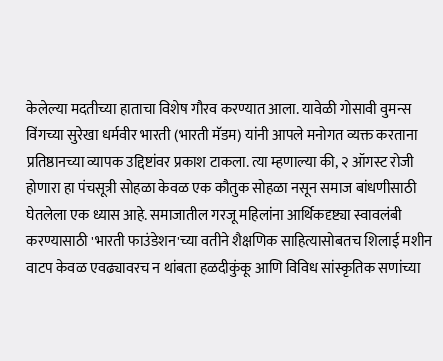केलेल्या मदतीच्या हाताचा विशेष गौरव करण्यात आला. यावेळी गोसावी वुमन्स विंगच्या सुरेखा धर्मवीर भारती (भारती मॅडम) यांनी आपले मनोगत व्यक्त करताना प्रतिष्ठानच्या व्यापक उद्दिष्टांवर प्रकाश टाकला. त्या म्हणाल्या की, २ ऑगस्ट रोजी होणारा हा पंचसूत्री सोहळा केवळ एक कौतुक सोहळा नसून समाज बांधणीसाठी घेतलेला एक ध्यास आहे. समाजातील गरजू महिलांना आर्थिकदृष्ट्या स्वावलंबी करण्यासाठी 'भारती फाउंडेशन'च्या वतीने शैक्षणिक साहित्यासोबतच शिलाई मशीन वाटप केवळ एवढ्यावरच न थांबता हळदीकुंकू आणि विविध सांस्कृतिक सणांच्या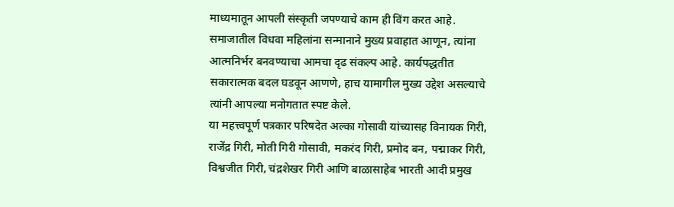माध्यमातून आपली संस्कृती जपण्याचे काम ही विंग करत आहे. समाजातील विधवा महिलांना सन्मानाने मुख्य प्रवाहात आणून, त्यांना आत्मनिर्भर बनवण्याचा आमचा दृढ संकल्प आहे. कार्यपद्धतीत सकारात्मक बदल घडवून आणणे, हाच यामागील मुख्य उद्देश असल्याचे त्यांनी आपल्या मनोगतात स्पष्ट केले.
या महत्त्वपूर्ण पत्रकार परिषदेत अल्का गोसावी यांच्यासह विनायक गिरी, राजेंद्र गिरी, मोती गिरी गोसावी, मकरंद गिरी, प्रमोद बन, पद्माकर गिरी, विश्वजीत गिरी, चंद्रशेखर गिरी आणि बाळासाहेब भारती आदी प्रमुख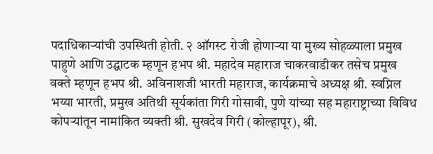पदाधिकाऱ्यांची उपस्थिती होती. २ ऑगस्ट रोजी होणाऱ्या या मुख्य सोहळ्याला प्रमुख पाहुणे आणि उद्घाटक म्हणून हभप श्री. महादेव महाराज चाकरवाडीकर तसेच प्रमुख वक्ते म्हणून हभप श्री. अविनाशजी भारती महाराज, कार्यक्रमाचे अध्यक्ष श्री. स्वप्निल भय्या भारती, प्रमुख अतिथी सूर्यकांता गिरी गोसावी, पुणे यांच्या सह महाराष्ट्राच्या विविध कोपऱ्यांतून नामांकित व्यक्ती श्री. सुखदेव गिरी (कोल्हापूर), श्री.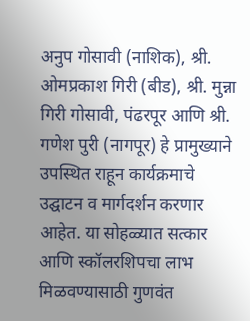अनुप गोसावी (नाशिक), श्री. ओमप्रकाश गिरी (बीड), श्री. मुन्ना गिरी गोसावी, पंढरपूर आणि श्री. गणेश पुरी (नागपूर) हे प्रामुख्याने उपस्थित राहून कार्यक्रमाचे उद्घाटन व मार्गदर्शन करणार आहेत. या सोहळ्यात सत्कार आणि स्कॉलरशिपचा लाभ मिळवण्यासाठी गुणवंत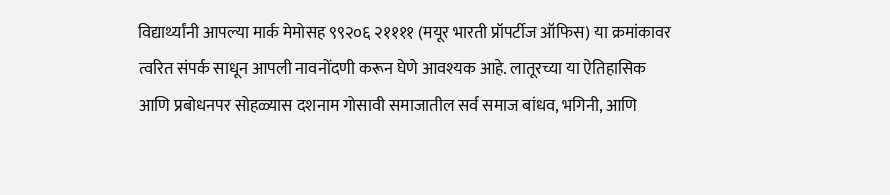विद्यार्थ्यांनी आपल्या मार्क मेमोसह ९९२०६ २११११ (मयूर भारती प्रॉपर्टीज ऑफिस) या क्रमांकावर त्वरित संपर्क साधून आपली नावनोंदणी करून घेणे आवश्यक आहे. लातूरच्या या ऐतिहासिक आणि प्रबोधनपर सोहळ्यास दशनाम गोसावी समाजातील सर्व समाज बांधव, भगिनी, आणि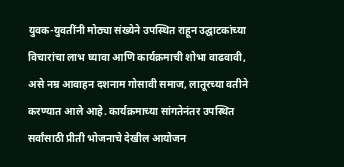युवक-युवतींनी मोठ्या संख्येने उपस्थित राहून उद्घाटकांच्या विचारांचा लाभ घ्यावा आणि कार्यक्रमाची शोभा वाढवावी, असे नम्र आवाहन दशनाम गोसावी समाज, लातूरच्या वतीने करण्यात आले आहे. कार्यक्रमाच्या सांगतेनंतर उपस्थित सर्वांसाठी प्रीती भोजनाचे देखील आयोजन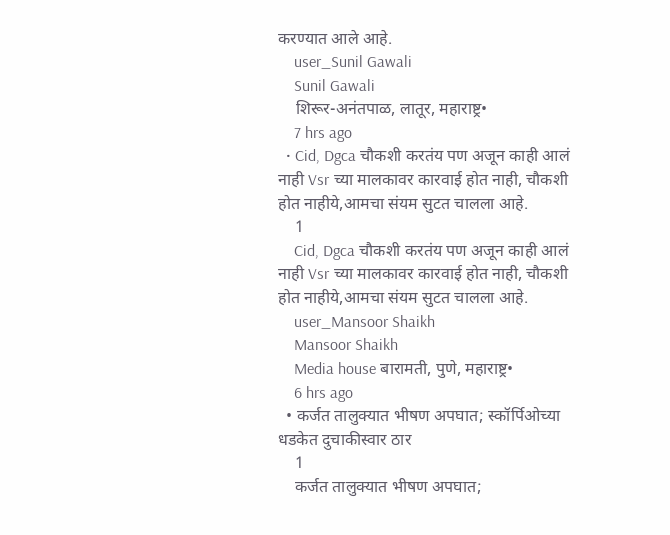करण्यात आले आहे.
    user_Sunil Gawali
    Sunil Gawali
    शिरूर-अनंतपाळ, लातूर, महाराष्ट्र•
    7 hrs ago
  • Cid, Dgca चौकशी करतंय पण अजून काही आलं नाही Vsr च्या मालकावर कारवाई होत नाही, चौकशी होत नाहीये,आमचा संयम सुटत चालला आहे.
    1
    Cid, Dgca चौकशी करतंय पण अजून काही आलं नाही Vsr च्या मालकावर कारवाई होत नाही, चौकशी होत नाहीये,आमचा संयम सुटत चालला आहे.
    user_Mansoor Shaikh
    Mansoor Shaikh
    Media house बारामती, पुणे, महाराष्ट्र•
    6 hrs ago
  • कर्जत तालुक्यात भीषण अपघात; स्कॉर्पिओच्या धडकेत दुचाकीस्वार ठार
    1
    कर्जत तालुक्यात भीषण अपघात;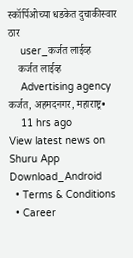स्कॉर्पिओच्या धडकेत दुचाकीस्वार ठार
    user_कर्जत लाईव्ह
    कर्जत लाईव्ह
    Advertising agency कर्जत, अहमदनगर, महाराष्ट्र•
    11 hrs ago
View latest news on Shuru App
Download_Android
  • Terms & Conditions
  • Career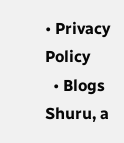• Privacy Policy
  • Blogs
Shuru, a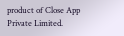product of Close App Private Limited.